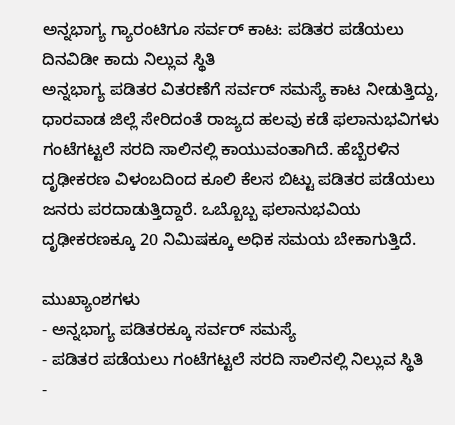ಅನ್ನಭಾಗ್ಯ ಗ್ಯಾರಂಟಿಗೂ ಸರ್ವರ್ ಕಾಟ: ಪಡಿತರ ಪಡೆಯಲು ದಿನವಿಡೀ ಕಾದು ನಿಲ್ಲುವ ಸ್ಥಿತಿ
ಅನ್ನಭಾಗ್ಯ ಪಡಿತರ ವಿತರಣೆಗೆ ಸರ್ವರ್ ಸಮಸ್ಯೆ ಕಾಟ ನೀಡುತ್ತಿದ್ದು, ಧಾರವಾಡ ಜಿಲ್ಲೆ ಸೇರಿದಂತೆ ರಾಜ್ಯದ ಹಲವು ಕಡೆ ಫಲಾನುಭವಿಗಳು ಗಂಟೆಗಟ್ಟಲೆ ಸರದಿ ಸಾಲಿನಲ್ಲಿ ಕಾಯುವಂತಾಗಿದೆ. ಹೆಬ್ಬೆರಳಿನ ದೃಢೀಕರಣ ವಿಳಂಬದಿಂದ ಕೂಲಿ ಕೆಲಸ ಬಿಟ್ಟು ಪಡಿತರ ಪಡೆಯಲು ಜನರು ಪರದಾಡುತ್ತಿದ್ದಾರೆ. ಒಬ್ಬೊಬ್ಬ ಫಲಾನುಭವಿಯ ದೃಢೀಕರಣಕ್ಕೂ 20 ನಿಮಿಷಕ್ಕೂ ಅಧಿಕ ಸಮಯ ಬೇಕಾಗುತ್ತಿದೆ.

ಮುಖ್ಯಾಂಶಗಳು
- ಅನ್ನಭಾಗ್ಯ ಪಡಿತರಕ್ಕೂ ಸರ್ವರ್ ಸಮಸ್ಯೆ
- ಪಡಿತರ ಪಡೆಯಲು ಗಂಟೆಗಟ್ಟಲೆ ಸರದಿ ಸಾಲಿನಲ್ಲಿ ನಿಲ್ಲುವ ಸ್ಥಿತಿ
-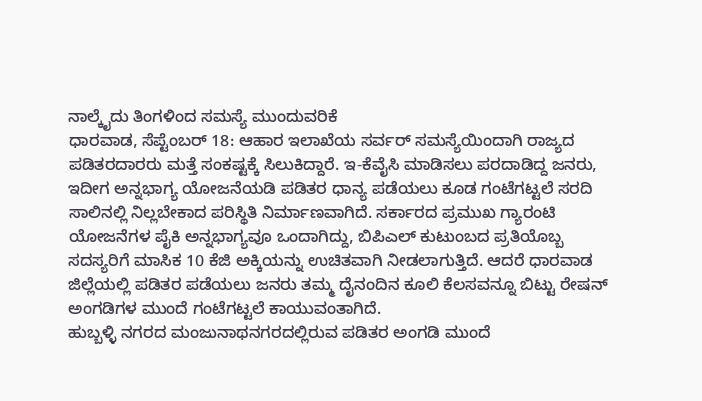ನಾಲ್ಕೈದು ತಿಂಗಳಿಂದ ಸಮಸ್ಯೆ ಮುಂದುವರಿಕೆ
ಧಾರವಾಡ, ಸೆಪ್ಟೆಂಬರ್ 18: ಆಹಾರ ಇಲಾಖೆಯ ಸರ್ವರ್ ಸಮಸ್ಯೆಯಿಂದಾಗಿ ರಾಜ್ಯದ ಪಡಿತರದಾರರು ಮತ್ತೆ ಸಂಕಷ್ಟಕ್ಕೆ ಸಿಲುಕಿದ್ದಾರೆ. ಇ-ಕೆವೈಸಿ ಮಾಡಿಸಲು ಪರದಾಡಿದ್ದ ಜನರು, ಇದೀಗ ಅನ್ನಭಾಗ್ಯ ಯೋಜನೆಯಡಿ ಪಡಿತರ ಧಾನ್ಯ ಪಡೆಯಲು ಕೂಡ ಗಂಟೆಗಟ್ಟಲೆ ಸರದಿ ಸಾಲಿನಲ್ಲಿ ನಿಲ್ಲಬೇಕಾದ ಪರಿಸ್ಥಿತಿ ನಿರ್ಮಾಣವಾಗಿದೆ. ಸರ್ಕಾರದ ಪ್ರಮುಖ ಗ್ಯಾರಂಟಿ ಯೋಜನೆಗಳ ಪೈಕಿ ಅನ್ನಭಾಗ್ಯವೂ ಒಂದಾಗಿದ್ದು, ಬಿಪಿಎಲ್ ಕುಟುಂಬದ ಪ್ರತಿಯೊಬ್ಬ ಸದಸ್ಯರಿಗೆ ಮಾಸಿಕ 10 ಕೆಜಿ ಅಕ್ಕಿಯನ್ನು ಉಚಿತವಾಗಿ ನೀಡಲಾಗುತ್ತಿದೆ. ಆದರೆ ಧಾರವಾಡ ಜಿಲ್ಲೆಯಲ್ಲಿ ಪಡಿತರ ಪಡೆಯಲು ಜನರು ತಮ್ಮ ದೈನಂದಿನ ಕೂಲಿ ಕೆಲಸವನ್ನೂ ಬಿಟ್ಟು ರೇಷನ್ ಅಂಗಡಿಗಳ ಮುಂದೆ ಗಂಟೆಗಟ್ಟಲೆ ಕಾಯುವಂತಾಗಿದೆ.
ಹುಬ್ಬಳ್ಳಿ ನಗರದ ಮಂಜುನಾಥನಗರದಲ್ಲಿರುವ ಪಡಿತರ ಅಂಗಡಿ ಮುಂದೆ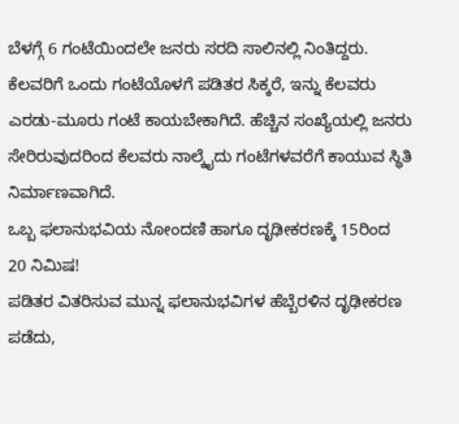ಬೆಳಗ್ಗೆ 6 ಗಂಟೆಯಿಂದಲೇ ಜನರು ಸರದಿ ಸಾಲಿನಲ್ಲಿ ನಿಂತಿದ್ದರು. ಕೆಲವರಿಗೆ ಒಂದು ಗಂಟೆಯೊಳಗೆ ಪಡಿತರ ಸಿಕ್ಕರೆ, ಇನ್ನು ಕೆಲವರು ಎರಡು-ಮೂರು ಗಂಟೆ ಕಾಯಬೇಕಾಗಿದೆ. ಹೆಚ್ಚಿನ ಸಂಖ್ಯೆಯಲ್ಲಿ ಜನರು ಸೇರಿರುವುದರಿಂದ ಕೆಲವರು ನಾಲ್ಕೈದು ಗಂಟೆಗಳವರೆಗೆ ಕಾಯುವ ಸ್ಥಿತಿ ನಿರ್ಮಾಣವಾಗಿದೆ.
ಒಬ್ಬ ಫಲಾನುಭವಿಯ ನೋಂದಣಿ ಹಾಗೂ ದೃಢೀಕರಣಕ್ಕೆ 15ರಿಂದ 20 ನಿಮಿಷ!
ಪಡಿತರ ವಿತರಿಸುವ ಮುನ್ನ ಫಲಾನುಭವಿಗಳ ಹೆಬ್ಬೆರಳಿನ ದೃಢೀಕರಣ ಪಡೆದು,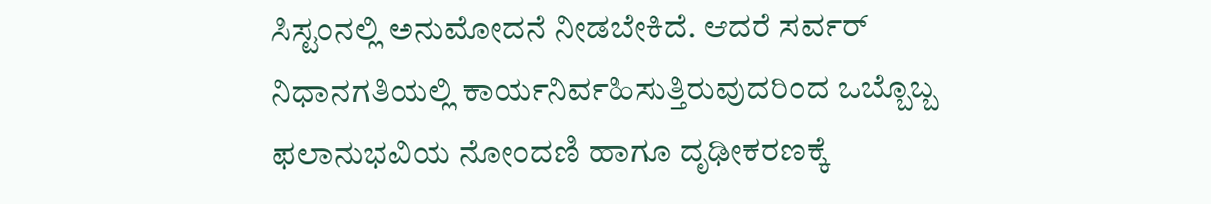ಸಿಸ್ಟಂನಲ್ಲಿ ಅನುಮೋದನೆ ನೀಡಬೇಕಿದೆ. ಆದರೆ ಸರ್ವರ್ ನಿಧಾನಗತಿಯಲ್ಲಿ ಕಾರ್ಯನಿರ್ವಹಿಸುತ್ತಿರುವುದರಿಂದ ಒಬ್ಬೊಬ್ಬ ಫಲಾನುಭವಿಯ ನೋಂದಣಿ ಹಾಗೂ ದೃಢೀಕರಣಕ್ಕೆ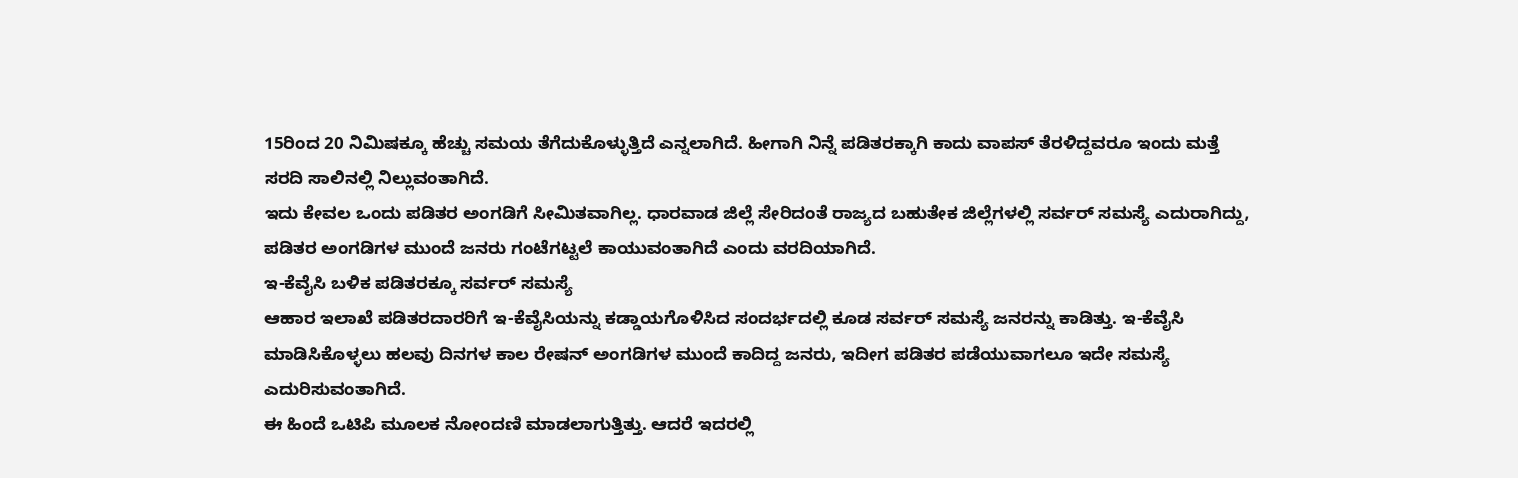15ರಿಂದ 20 ನಿಮಿಷಕ್ಕೂ ಹೆಚ್ಚು ಸಮಯ ತೆಗೆದುಕೊಳ್ಳುತ್ತಿದೆ ಎನ್ನಲಾಗಿದೆ. ಹೀಗಾಗಿ ನಿನ್ನೆ ಪಡಿತರಕ್ಕಾಗಿ ಕಾದು ವಾಪಸ್ ತೆರಳಿದ್ದವರೂ ಇಂದು ಮತ್ತೆ ಸರದಿ ಸಾಲಿನಲ್ಲಿ ನಿಲ್ಲುವಂತಾಗಿದೆ.
ಇದು ಕೇವಲ ಒಂದು ಪಡಿತರ ಅಂಗಡಿಗೆ ಸೀಮಿತವಾಗಿಲ್ಲ. ಧಾರವಾಡ ಜಿಲ್ಲೆ ಸೇರಿದಂತೆ ರಾಜ್ಯದ ಬಹುತೇಕ ಜಿಲ್ಲೆಗಳಲ್ಲಿ ಸರ್ವರ್ ಸಮಸ್ಯೆ ಎದುರಾಗಿದ್ದು, ಪಡಿತರ ಅಂಗಡಿಗಳ ಮುಂದೆ ಜನರು ಗಂಟೆಗಟ್ಟಲೆ ಕಾಯುವಂತಾಗಿದೆ ಎಂದು ವರದಿಯಾಗಿದೆ.
ಇ-ಕೆವೈಸಿ ಬಳಿಕ ಪಡಿತರಕ್ಕೂ ಸರ್ವರ್ ಸಮಸ್ಯೆ
ಆಹಾರ ಇಲಾಖೆ ಪಡಿತರದಾರರಿಗೆ ಇ-ಕೆವೈಸಿಯನ್ನು ಕಡ್ಡಾಯಗೊಳಿಸಿದ ಸಂದರ್ಭದಲ್ಲಿ ಕೂಡ ಸರ್ವರ್ ಸಮಸ್ಯೆ ಜನರನ್ನು ಕಾಡಿತ್ತು. ಇ-ಕೆವೈಸಿ ಮಾಡಿಸಿಕೊಳ್ಳಲು ಹಲವು ದಿನಗಳ ಕಾಲ ರೇಷನ್ ಅಂಗಡಿಗಳ ಮುಂದೆ ಕಾದಿದ್ದ ಜನರು, ಇದೀಗ ಪಡಿತರ ಪಡೆಯುವಾಗಲೂ ಇದೇ ಸಮಸ್ಯೆ ಎದುರಿಸುವಂತಾಗಿದೆ.
ಈ ಹಿಂದೆ ಒಟಿಪಿ ಮೂಲಕ ನೋಂದಣಿ ಮಾಡಲಾಗುತ್ತಿತ್ತು. ಆದರೆ ಇದರಲ್ಲಿ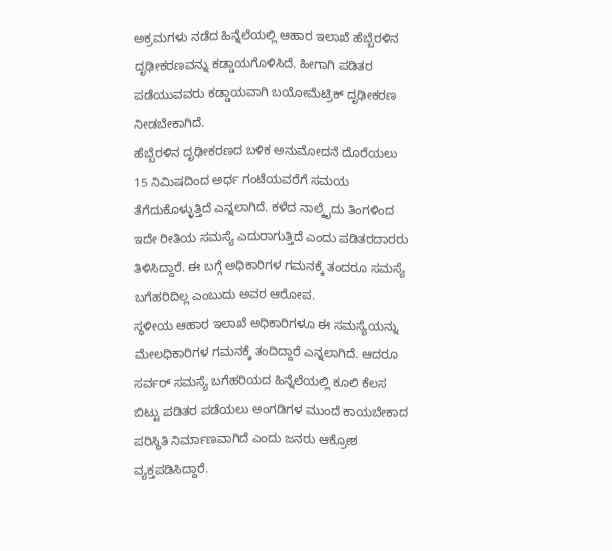ಅಕ್ರಮಗಳು ನಡೆದ ಹಿನ್ನೆಲೆಯಲ್ಲಿ ಆಹಾರ ಇಲಾಖೆ ಹೆಬ್ಬೆರಳಿನ ದೃಢೀಕರಣವನ್ನು ಕಡ್ಡಾಯಗೊಳಿಸಿದೆ. ಹೀಗಾಗಿ ಪಡಿತರ ಪಡೆಯುವವರು ಕಡ್ಡಾಯವಾಗಿ ಬಯೋಮೆಟ್ರಿಕ್ ದೃಢೀಕರಣ ನೀಡಬೇಕಾಗಿದೆ.
ಹೆಬ್ಬೆರಳಿನ ದೃಢೀಕರಣದ ಬಳಿಕ ಅನುಮೋದನೆ ದೊರೆಯಲು 15 ನಿಮಿಷದಿಂದ ಅರ್ಧ ಗಂಟೆಯವರೆಗೆ ಸಮಯ ತೆಗೆದುಕೊಳ್ಳುತ್ತಿದೆ ಎನ್ನಲಾಗಿದೆ. ಕಳೆದ ನಾಲ್ಕೈದು ತಿಂಗಳಿಂದ ಇದೇ ರೀತಿಯ ಸಮಸ್ಯೆ ಎದುರಾಗುತ್ತಿದೆ ಎಂದು ಪಡಿತರದಾರರು ತಿಳಿಸಿದ್ದಾರೆ. ಈ ಬಗ್ಗೆ ಅಧಿಕಾರಿಗಳ ಗಮನಕ್ಕೆ ತಂದರೂ ಸಮಸ್ಯೆ ಬಗೆಹರಿದಿಲ್ಲ ಎಂಬುದು ಅವರ ಆರೋಪ.
ಸ್ಥಳೀಯ ಆಹಾರ ಇಲಾಖೆ ಅಧಿಕಾರಿಗಳೂ ಈ ಸಮಸ್ಯೆಯನ್ನು ಮೇಲಧಿಕಾರಿಗಳ ಗಮನಕ್ಕೆ ತಂದಿದ್ದಾರೆ ಎನ್ನಲಾಗಿದೆ. ಆದರೂ ಸರ್ವರ್ ಸಮಸ್ಯೆ ಬಗೆಹರಿಯದ ಹಿನ್ನೆಲೆಯಲ್ಲಿ ಕೂಲಿ ಕೆಲಸ ಬಿಟ್ಟು ಪಡಿತರ ಪಡೆಯಲು ಅಂಗಡಿಗಳ ಮುಂದೆ ಕಾಯಬೇಕಾದ ಪರಿಸ್ಥಿತಿ ನಿರ್ಮಾಣವಾಗಿದೆ ಎಂದು ಜನರು ಆಕ್ರೋಶ ವ್ಯಕ್ತಪಡಿಸಿದ್ದಾರೆ.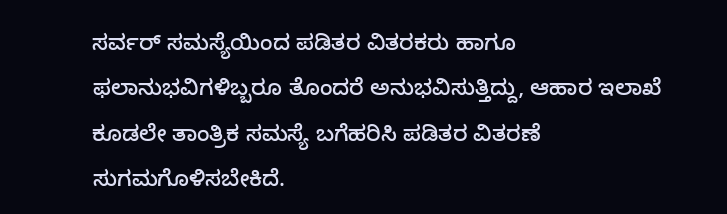ಸರ್ವರ್ ಸಮಸ್ಯೆಯಿಂದ ಪಡಿತರ ವಿತರಕರು ಹಾಗೂ ಫಲಾನುಭವಿಗಳಿಬ್ಬರೂ ತೊಂದರೆ ಅನುಭವಿಸುತ್ತಿದ್ದು, ಆಹಾರ ಇಲಾಖೆ ಕೂಡಲೇ ತಾಂತ್ರಿಕ ಸಮಸ್ಯೆ ಬಗೆಹರಿಸಿ ಪಡಿತರ ವಿತರಣೆ ಸುಗಮಗೊಳಿಸಬೇಕಿದೆ.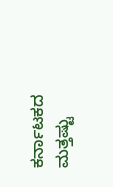ಕರ್ನಾಟಕದ ಮತ್ತಷ್ಟು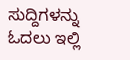ಸುದ್ದಿಗಳನ್ನು ಓದಲು ಇಲ್ಲಿ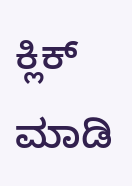ಕ್ಲಿಕ್ ಮಾಡಿ